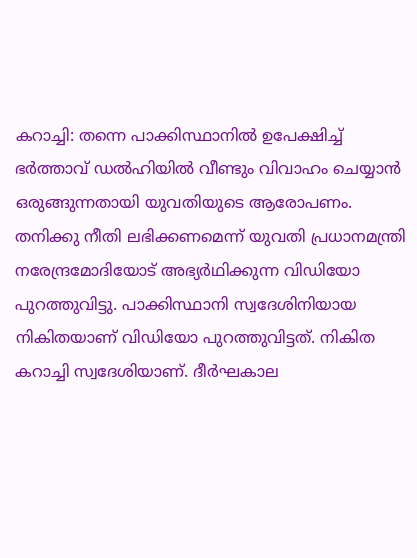കറാച്ചി: തന്നെ പാക്കിസ്ഥാനിൽ ഉപേക്ഷിച്ച് ഭർത്താവ് ഡൽഹിയിൽ വീണ്ടും വിവാഹം ചെയ്യാൻ ഒരുങ്ങുന്നതായി യുവതിയുടെ ആരോപണം. തനിക്കു നീതി ലഭിക്കണമെന്ന് യുവതി പ്രധാനമന്ത്രി നരേന്ദ്രമോദിയോട് അഭ്യർഥിക്കുന്ന വിഡിയോ പുറത്തുവിട്ടു. പാക്കിസ്ഥാനി സ്വദേശിനിയായ നികിതയാണ് വിഡിയോ പുറത്തുവിട്ടത്. നികിത കറാച്ചി സ്വദേശിയാണ്. ദീർഘകാല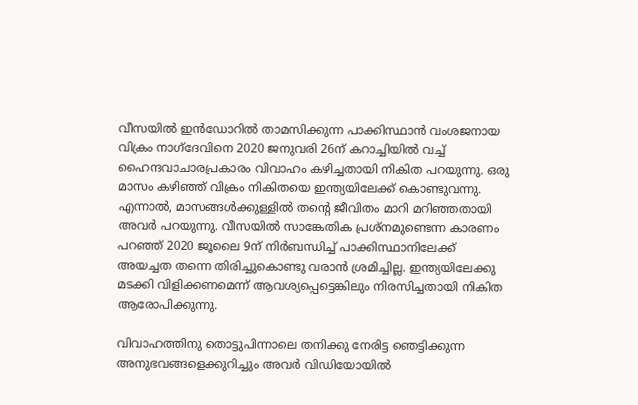വീസയിൽ ഇൻഡോറിൽ താമസിക്കുന്ന പാക്കിസ്ഥാൻ വംശജനായ വിക്രം നാഗ്ദേവിനെ 2020 ജനുവരി 26ന് കറാച്ചിയിൽ വച്ച് ഹൈന്ദവാചാരപ്രകാരം വിവാഹം കഴിച്ചതായി നികിത പറയുന്നു. ഒരു മാസം കഴിഞ്ഞ് വിക്രം നികിതയെ ഇന്ത്യയിലേക്ക് കൊണ്ടുവന്നു. എന്നാൽ, മാസങ്ങൾക്കുള്ളിൽ തന്റെ ജീവിതം മാറി മറിഞ്ഞതായി അവർ പറയുന്നു. വീസയിൽ സാങ്കേതിക പ്രശ്നമുണ്ടെന്ന കാരണം പറഞ്ഞ് 2020 ജൂലൈ 9ന് നിർബന്ധിച്ച് പാക്കിസ്ഥാനിലേക്ക് അയച്ചത തന്നെ തിരിച്ചുകൊണ്ടു വരാൻ ശ്രമിച്ചില്ല. ഇന്ത്യയിലേക്കു മടക്കി വിളിക്കണമെന്ന് ആവശ്യപ്പെട്ടെങ്കിലും നിരസിച്ചതായി നികിത ആരോപിക്കുന്നു.

വിവാഹത്തിനു തൊട്ടുപിന്നാലെ തനിക്കു നേരിട്ട ഞെട്ടിക്കുന്ന അനുഭവങ്ങളെക്കുറിച്ചും അവർ വിഡിയോയിൽ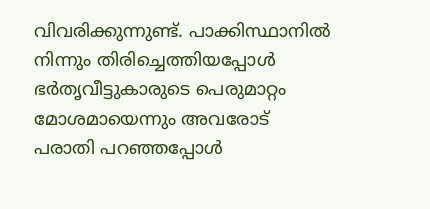വിവരിക്കുന്നുണ്ട്. പാക്കിസ്ഥാനിൽ നിന്നും തിരിച്ചെത്തിയപ്പോൾ ഭർതൃവീട്ടുകാരുടെ പെരുമാറ്റം മോശമായെന്നും അവരോട് പരാതി പറഞ്ഞപ്പോൾ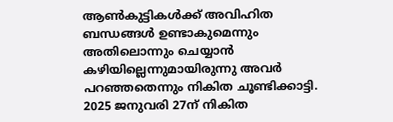ആൺകുട്ടികൾക്ക് അവിഹിത ബന്ധങ്ങൾ ഉണ്ടാകുമെന്നും അതിലൊന്നും ചെയ്യാൻ കഴിയില്ലെന്നുമായിരുന്നു അവർ പറഞ്ഞതെന്നും നികിത ചൂണ്ടിക്കാട്ടി. 2025 ജനുവരി 27ന് നികിത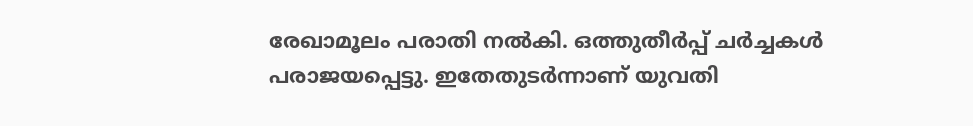രേഖാമൂലം പരാതി നൽകി. ഒത്തുതീർപ്പ് ചർച്ചകൾ പരാജയപ്പെട്ടു. ഇതേതുടർന്നാണ് യുവതി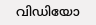വിഡിയോ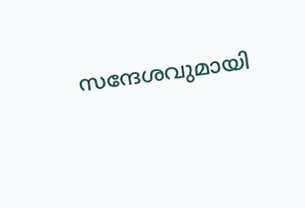സന്ദേശവുമായി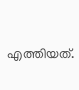എത്തിയത്.